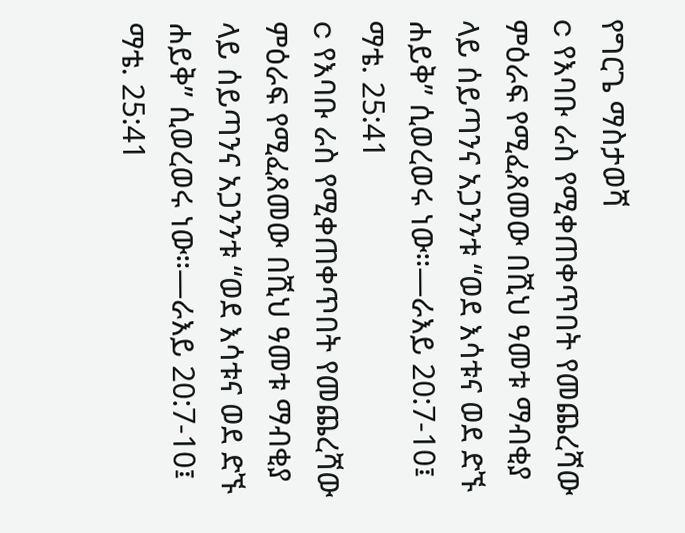የግርጌ ማስታወሻ
c የእባቡ ራስ የሚቀጠቀጥበት የመጨረሻው ምዕራፍ የሚፈጸመው በሺህ ዓመቱ ማብቂያ ላይ ሰይጣንና አጋንንቱ “ወደ እሳቱና ወደ ድኙ ሐይቅ” ሲወረወሩ ነው።—ራእይ 20:7-10፤ ማቴ. 25:41
c የእባቡ ራስ የሚቀጠቀጥበት የመጨረሻው ምዕራፍ የሚፈጸመው በሺህ ዓመቱ ማብቂያ ላይ ሰይጣንና አጋንንቱ “ወደ እሳቱና ወደ ድኙ ሐይቅ” ሲወረወሩ ነው።—ራእይ 20:7-10፤ ማቴ. 25:41